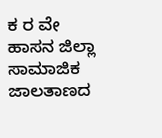ಕ ರ ವೇ ಹಾಸನ ಜಿಲ್ಲಾ ಸಾಮಾಜಿಕ ಜಾಲತಾಣದ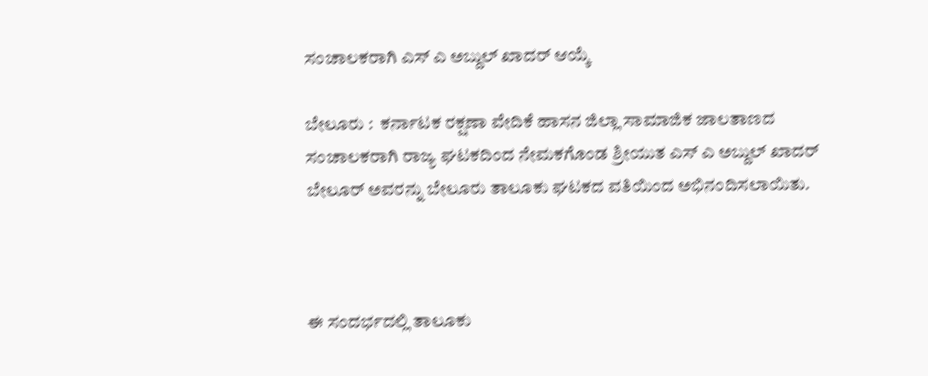ಸಂಚಾಲಕರಾಗಿ ಎಸ್ ಎ ಅಬ್ದುಲ್ ಖಾದರ್ ಆಯ್ಕೆ

ಬೇಲೂರು :  ಕರ್ನಾಟಕ ರಕ್ಷಣಾ ವೇದಿಕೆ ಹಾಸನ ಜಿಲ್ಲಾ ಸಾಮಾಜಿಕ ಜಾಲತಾಣದ ಸಂಚಾಲಕರಾಗಿ ರಾಜ್ಯ ಘಟಕದಿಂದ ನೇಮಕಗೊಂಡ ಶ್ರೀಯುತ ಎಸ್ ಎ ಅಬ್ದುಲ್ ಖಾದರ್ ಬೇಲೂರ್ ಅವರನ್ನು ಬೇಲೂರು ತಾಲೂಕು ಘಟಕದ ವತಿಯಿಂದ ಅಭಿನಂದಿಸಲಾಯಿತು.



ಈ ಸಂದರ್ಭದಲ್ಲಿ ತಾಲೂಕು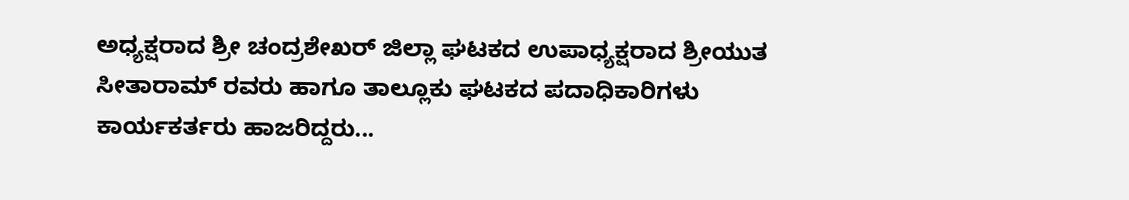ಅಧ್ಯಕ್ಷರಾದ ಶ್ರೀ ಚಂದ್ರಶೇಖರ್ ಜಿಲ್ಲಾ ಘಟಕದ ಉಪಾಧ್ಯಕ್ಷರಾದ ಶ್ರೀಯುತ ಸೀತಾರಾಮ್ ರವರು ಹಾಗೂ ತಾಲ್ಲೂಕು ಘಟಕದ ಪದಾಧಿಕಾರಿಗಳು ಕಾರ್ಯಕರ್ತರು ಹಾಜರಿದ್ದರು...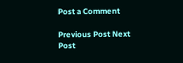Post a Comment

Previous Post Next Post